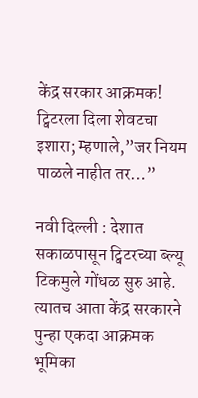केंद्र सरकार आक्रमक! ट्विटरला दिला शेवटचा इशारा; म्हणाले,”जर नियम पाळले नाहीत तर…”

नवी दिल्ली : देशात सकाळपासून ट्विटरच्या ब्ल्यू टिकमुले गोंधळ सुरु आहे. त्यातच आता केंद्र सरकारने पुन्हा एकदा आक्रमक भूमिका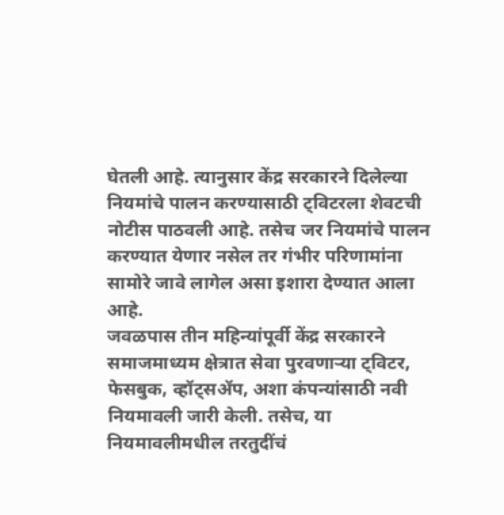घेतली आहे. त्यानुसार केंद्र सरकारने दिलेल्या नियमांचे पालन करण्यासाठी ट्विटरला शेवटची नोटीस पाठवली आहे. तसेच जर नियमांचे पालन करण्यात येणार नसेल तर गंभीर परिणामांना सामोरे जावे लागेल असा इशारा देण्यात आला आहे.
जवळपास तीन महिन्यांपूर्वी केंद्र सरकारने समाजमाध्यम क्षेत्रात सेवा पुरवणाऱ्या ट्विटर, फेसबुक, व्हॉट्सॲप, अशा कंपन्यांसाठी नवी नियमावली जारी केली. तसेच, या नियमावलीमधील तरतुदींचं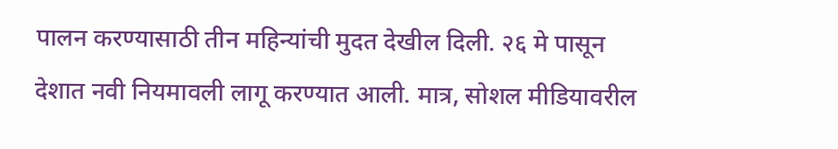पालन करण्यासाठी तीन महिन्यांची मुदत देखील दिली. २६ मे पासून देशात नवी नियमावली लागू करण्यात आली. मात्र, सोशल मीडियावरील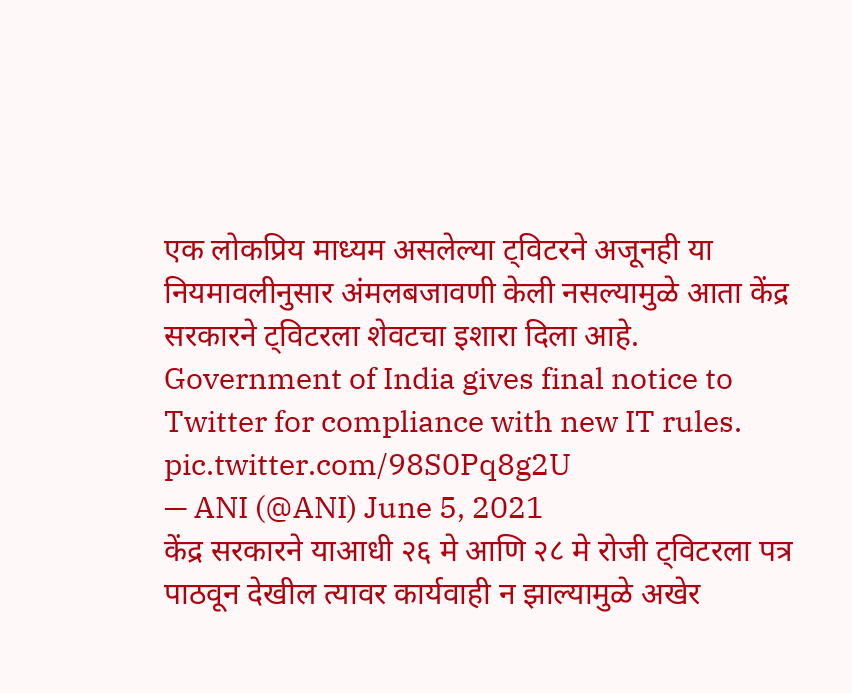एक लोकप्रिय माध्यम असलेल्या ट्विटरने अजूनही या नियमावलीनुसार अंमलबजावणी केली नसल्यामुळे आता केंद्र सरकारने ट्विटरला शेवटचा इशारा दिला आहे.
Government of India gives final notice to Twitter for compliance with new IT rules. pic.twitter.com/98S0Pq8g2U
— ANI (@ANI) June 5, 2021
केंद्र सरकारने याआधी २६ मे आणि २८ मे रोजी ट्विटरला पत्र पाठवून देखील त्यावर कार्यवाही न झाल्यामुळे अखेर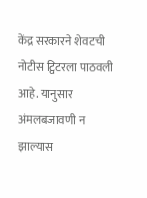केंद्र सरकारने शेवटची नोटीस ट्विटरला पाठवली आहे. यानुसार अंमलबजावणी न झाल्यास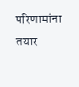परिणामांना तयार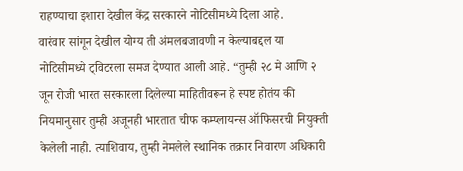राहण्याचा इशारा देखील केंद्र सरकारने नोटिसीमध्ये दिला आहे.
वारंवार सांगून देखील योग्य ती अंमलबजावणी न केल्याबद्दल या नोटिसीमध्ये ट्विटरला समज देण्यात आली आहे. “तुम्ही २८ मे आणि २ जून रोजी भारत सरकारला दिलेल्या माहितीवरून हे स्पष्ट होतंय की नियमानुसार तुम्ही अजूनही भारतात चीफ कम्प्लायन्स ऑफिसरची नियुक्ती केलेली नाही. त्याशिवाय, तुम्ही नेमलेले स्थानिक तक्रार निवारण अधिकारी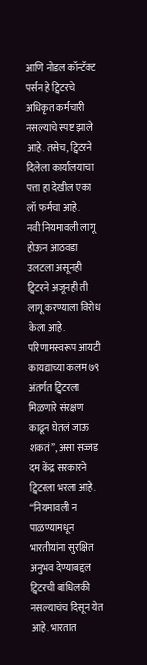आणि नोडल कॉन्टॅक्ट पर्सन हे ट्विटरचे अधिकृत कर्मचारी नसल्याचे स्पष्ट झाले आहे. तसेच, ट्विटरने दिलेला कार्यालयाचा पत्ता हा देखील एका लॉ फर्मचा आहे.
नवी नियमावली लागू होऊन आठवडा उलटला असूनही ट्विटरने अजूनही ती लागू करण्याला विरोध केला आहे. परिणामस्वरूप आयटी कायद्याच्या कलम ७९ अंतर्गत ट्विटरला मिळणारे संरक्षण काढून घेतलं जाऊ शकतं”, असा सज्जड दम केंद्र सरकारने ट्विटरला भरला आहे.
“नियमावली न पाळण्यामधून भारतीयांना सुरक्षित अनुभव देण्याबद्दल ट्विटरची बांधिलकी नसल्याचंच दिसून येत आहे. भारतात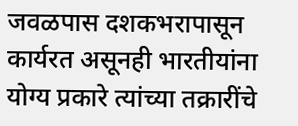जवळपास दशकभरापासून कार्यरत असूनही भारतीयांना योग्य प्रकारे त्यांच्या तक्रारींचे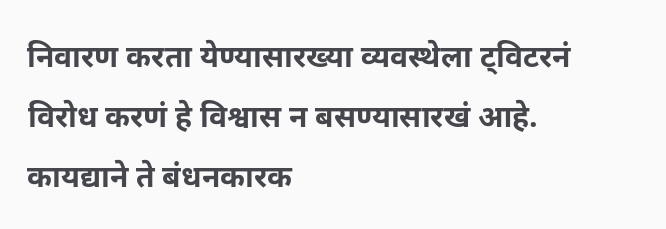निवारण करता येण्यासारख्या व्यवस्थेला ट्विटरनं विरोध करणं हे विश्वास न बसण्यासारखं आहे. कायद्याने ते बंधनकारक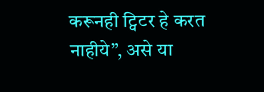करूनही ट्विटर हे करत नाहीये”, असे या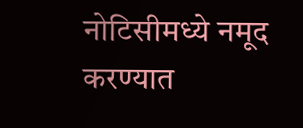नोटिसीमध्ये नमूद करण्यात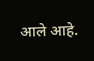आले आहे.